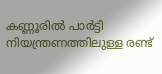കണ്ണൂരിൽ പാർട്ടി നിയന്ത്രണത്തിലുള്ള രണ്ട്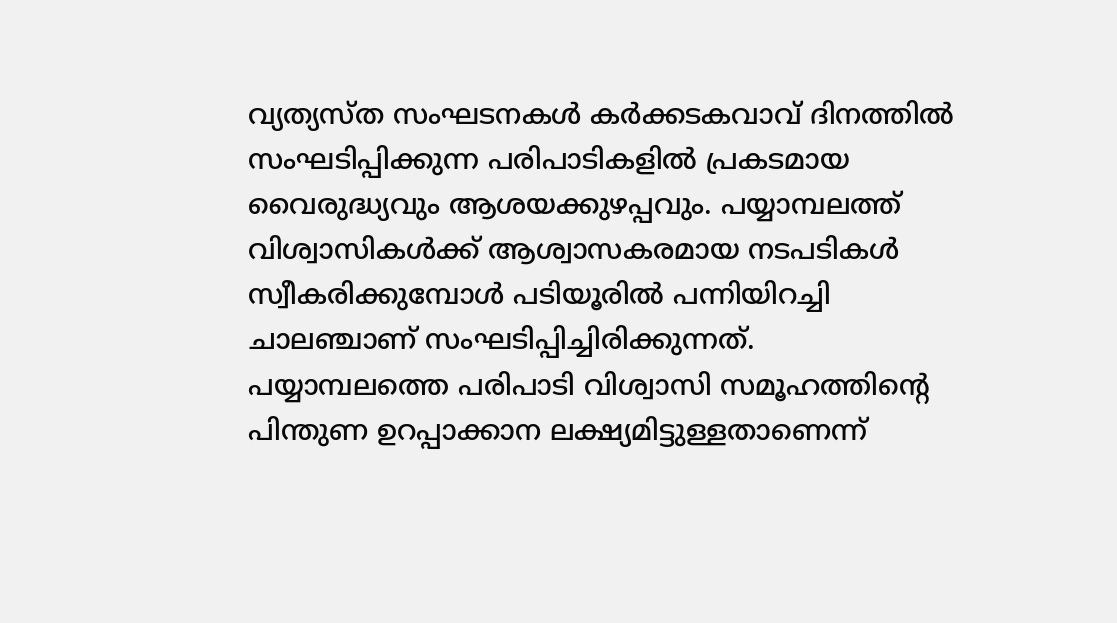വ്യത്യസ്ത സംഘടനകൾ കർക്കടകവാവ് ദിനത്തിൽ സംഘടിപ്പിക്കുന്ന പരിപാടികളിൽ പ്രകടമായ വൈരുദ്ധ്യവും ആശയക്കുഴപ്പവും. പയ്യാമ്പലത്ത് വിശ്വാസികൾക്ക് ആശ്വാസകരമായ നടപടികൾ സ്വീകരിക്കുമ്പോൾ പടിയൂരിൽ പന്നിയിറച്ചി ചാലഞ്ചാണ് സംഘടിപ്പിച്ചിരിക്കുന്നത്.
പയ്യാമ്പലത്തെ പരിപാടി വിശ്വാസി സമൂഹത്തിന്റെ പിന്തുണ ഉറപ്പാക്കാന ലക്ഷ്യമിട്ടുള്ളതാണെന്ന്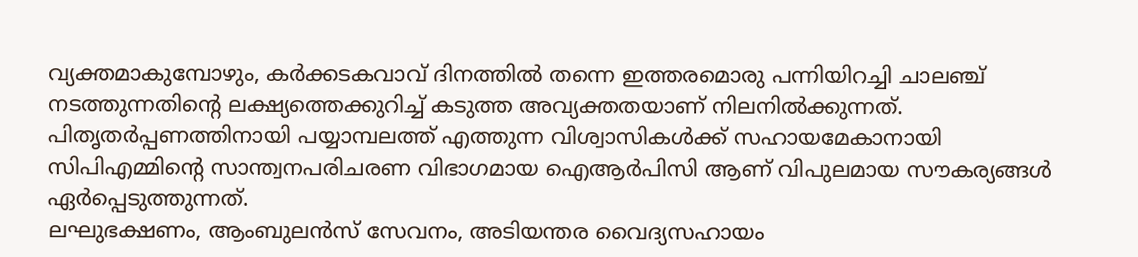വ്യക്തമാകുമ്പോഴും, കർക്കടകവാവ് ദിനത്തിൽ തന്നെ ഇത്തരമൊരു പന്നിയിറച്ചി ചാലഞ്ച് നടത്തുന്നതിന്റെ ലക്ഷ്യത്തെക്കുറിച്ച് കടുത്ത അവ്യക്തതയാണ് നിലനിൽക്കുന്നത്. പിതൃതർപ്പണത്തിനായി പയ്യാമ്പലത്ത് എത്തുന്ന വിശ്വാസികൾക്ക് സഹായമേകാനായി സിപിഎമ്മിന്റെ സാന്ത്വനപരിചരണ വിഭാഗമായ ഐആർപിസി ആണ് വിപുലമായ സൗകര്യങ്ങൾ ഏർപ്പെടുത്തുന്നത്.
ലഘുഭക്ഷണം, ആംബുലൻസ് സേവനം, അടിയന്തര വൈദ്യസഹായം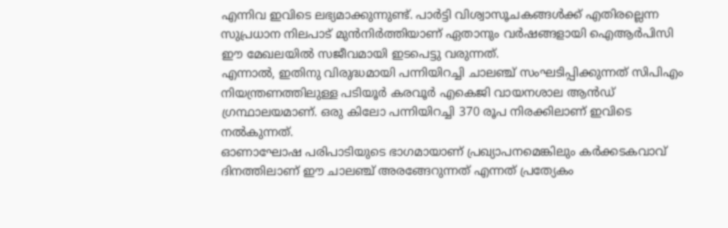എന്നിവ ഇവിടെ ലഭ്യമാക്കുന്നുണ്ട്. പാർട്ടി വിശ്വാസൂചകങ്ങൾക്ക് എതിരല്ലെന്ന സുപ്രധാന നിലപാട് മുൻനിർത്തിയാണ് ഏതാനും വർഷങ്ങളായി ഐആർപിസി ഈ മേഖലയിൽ സജീവമായി ഇടപെട്ടു വരുന്നത്.
എന്നാൽ, ഇതിനു വിരുദ്ധമായി പന്നിയിറച്ചി ചാലഞ്ച് സംഘടിപ്പിക്കുന്നത് സിപിഎം നിയന്ത്രണത്തിലുള്ള പടിയൂർ കരവൂർ എകെജി വായനശാല ആൻഡ് ഗ്രന്ഥാലയമാണ്. ഒരു കിലോ പന്നിയിറച്ചി 370 രൂപ നിരക്കിലാണ് ഇവിടെ നൽകുന്നത്.
ഓണാഘോഷ പരിപാടിയുടെ ഭാഗമായാണ് പ്രഖ്യാപനമെങ്കിലും കർക്കടകവാവ് ദിനത്തിലാണ് ഈ ചാലഞ്ച് അരങ്ങേറുന്നത് എന്നത് പ്രത്യേകം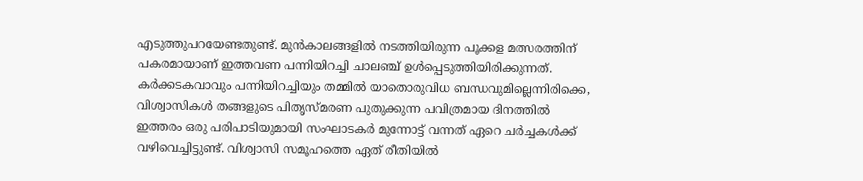എടുത്തുപറയേണ്ടതുണ്ട്. മുൻകാലങ്ങളിൽ നടത്തിയിരുന്ന പൂക്കള മത്സരത്തിന് പകരമായാണ് ഇത്തവണ പന്നിയിറച്ചി ചാലഞ്ച് ഉൾപ്പെടുത്തിയിരിക്കുന്നത്.
കർക്കടകവാവും പന്നിയിറച്ചിയും തമ്മിൽ യാതൊരുവിധ ബന്ധവുമില്ലെന്നിരിക്കെ, വിശ്വാസികൾ തങ്ങളുടെ പിതൃസ്മരണ പുതുക്കുന്ന പവിത്രമായ ദിനത്തിൽ ഇത്തരം ഒരു പരിപാടിയുമായി സംഘാടകർ മുന്നോട്ട് വന്നത് ഏറെ ചർച്ചകൾക്ക് വഴിവെച്ചിട്ടുണ്ട്. വിശ്വാസി സമൂഹത്തെ ഏത് രീതിയിൽ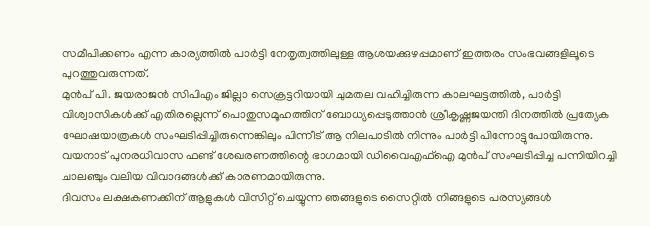സമീപിക്കണം എന്ന കാര്യത്തിൽ പാർട്ടി നേതൃത്വത്തിലുള്ള ആശയക്കുഴപ്പമാണ് ഇത്തരം സംഭവങ്ങളിലൂടെ പുറത്തുവരുന്നത്.
മുൻപ് പി. ജയരാജൻ സിപിഎം ജില്ലാ സെക്രട്ടറിയായി ചുമതല വഹിച്ചിരുന്ന കാലഘട്ടത്തിൽ, പാർട്ടി വിശ്വാസികൾക്ക് എതിരല്ലെന്ന് പൊതുസമൂഹത്തിന് ബോധ്യപ്പെടുത്താൻ ശ്രീകൃഷ്ണജയന്തി ദിനത്തിൽ പ്രത്യേക ഘോഷയാത്രകൾ സംഘടിപ്പിച്ചിരുന്നെങ്കിലും പിന്നീട് ആ നിലപാടിൽ നിന്നും പാർട്ടി പിന്നോട്ടുപോയിരുന്നു.
വയനാട് പുനരധിവാസ ഫണ്ട് ശേഖരണത്തിന്റെ ഭാഗമായി ഡിവൈഎഫ്ഐ മുൻപ് സംഘടിപ്പിച്ച പന്നിയിറച്ചി ചാലഞ്ചും വലിയ വിവാദങ്ങൾക്ക് കാരണമായിരുന്നു.
ദിവസം ലക്ഷകണക്കിന് ആളുകൾ വിസിറ്റ് ചെയ്യുന്ന ഞങ്ങളുടെ സൈറ്റിൽ നിങ്ങളുടെ പരസ്യങ്ങൾ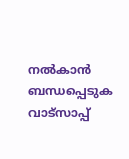നൽകാൻ ബന്ധപ്പെടുക വാട്സാപ്പ്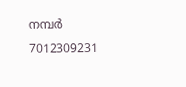നമ്പർ 7012309231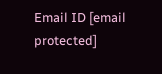Email ID [email protected]